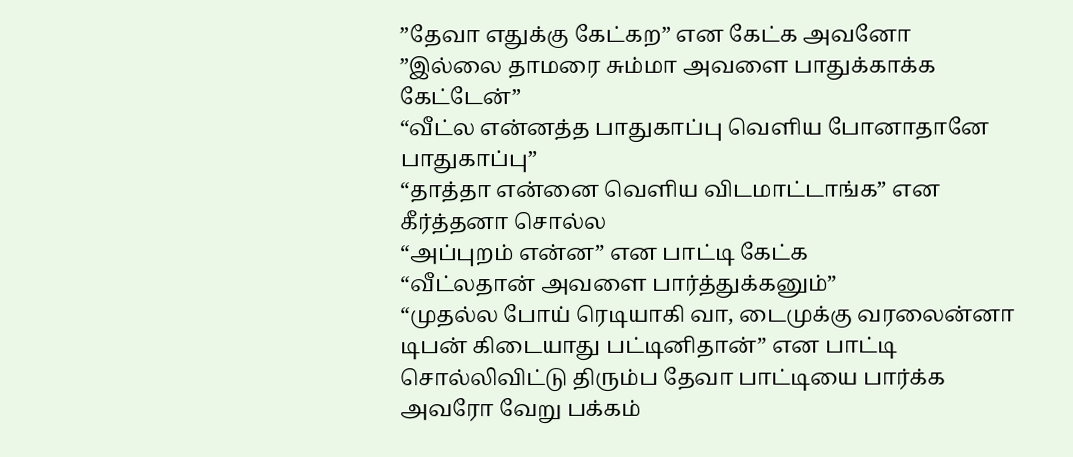”தேவா எதுக்கு கேட்கற” என கேட்க அவனோ
”இல்லை தாமரை சும்மா அவளை பாதுக்காக்க கேட்டேன்”
“வீட்ல என்னத்த பாதுகாப்பு வெளிய போனாதானே பாதுகாப்பு”
“தாத்தா என்னை வெளிய விடமாட்டாங்க” என கீர்த்தனா சொல்ல
“அப்புறம் என்ன” என பாட்டி கேட்க
“வீட்லதான் அவளை பார்த்துக்கனும்”
“முதல்ல போய் ரெடியாகி வா, டைமுக்கு வரலைன்னா டிபன் கிடையாது பட்டினிதான்” என பாட்டி சொல்லிவிட்டு திரும்ப தேவா பாட்டியை பார்க்க அவரோ வேறு பக்கம்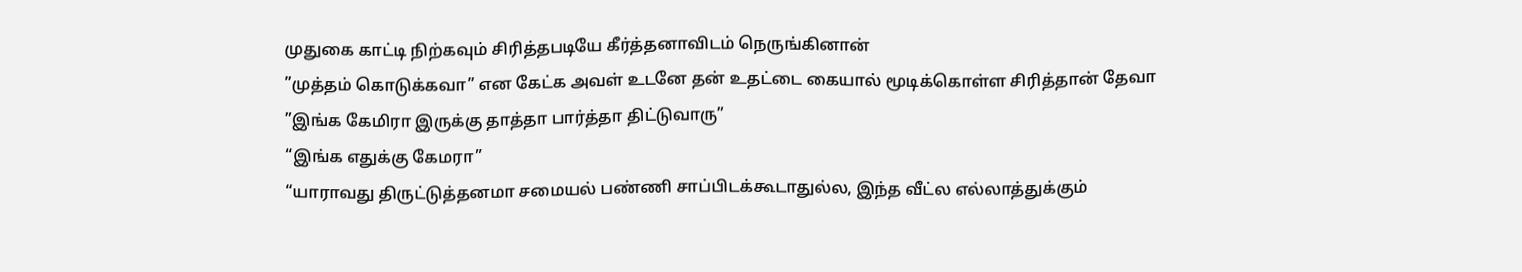முதுகை காட்டி நிற்கவும் சிரித்தபடியே கீர்த்தனாவிடம் நெருங்கினான்
”முத்தம் கொடுக்கவா” என கேட்க அவள் உடனே தன் உதட்டை கையால் மூடிக்கொள்ள சிரித்தான் தேவா
”இங்க கேமிரா இருக்கு தாத்தா பார்த்தா திட்டுவாரு”
“இங்க எதுக்கு கேமரா”
“யாராவது திருட்டுத்தனமா சமையல் பண்ணி சாப்பிடக்கூடாதுல்ல, இந்த வீட்ல எல்லாத்துக்கும்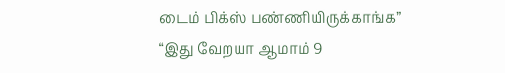டைம் பிக்ஸ் பண்ணியிருக்காங்க”
“இது வேறயா ஆமாம் 9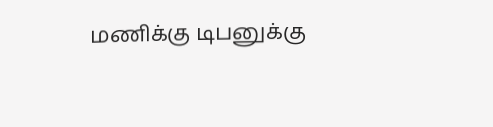மணிக்கு டிபனுக்கு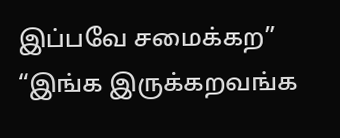இப்பவே சமைக்கற”
“இங்க இருக்கறவங்க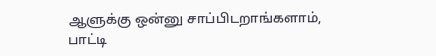ஆளுக்கு ஒன்னு சாப்பிடறாங்களாம், பாட்டி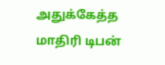அதுக்கேத்த மாதிரி டிபன்